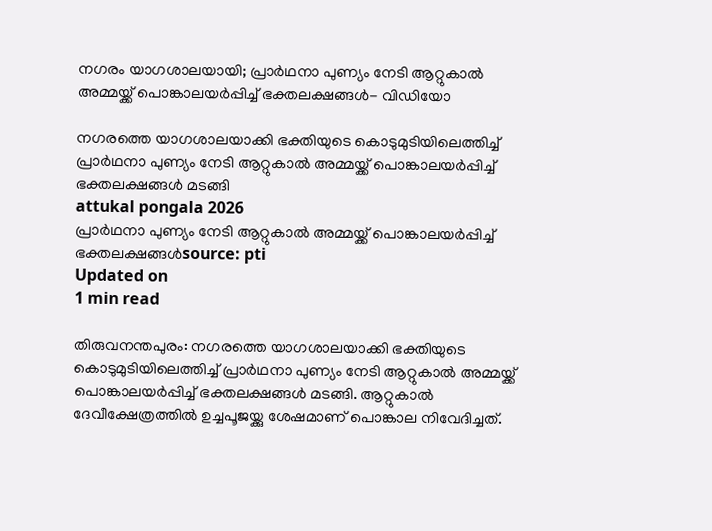നഗരം യാഗശാലയായി; പ്രാര്‍ഥനാ പുണ്യം നേടി ആറ്റുകാല്‍ അമ്മയ്ക്ക് പൊങ്കാലയര്‍പ്പിച്ച് ഭക്തലക്ഷങ്ങള്‍- വിഡിയോ

നഗരത്തെ യാഗശാലയാക്കി ഭക്തിയുടെ കൊടുമുടിയിലെത്തിച്ച് പ്രാര്‍ഥനാ പുണ്യം നേടി ആറ്റുകാല്‍ അമ്മയ്ക്ക് പൊങ്കാലയര്‍പ്പിച്ച് ഭക്തലക്ഷങ്ങള്‍ മടങ്ങി
attukal pongala 2026
പ്രാര്‍ഥനാ പുണ്യം നേടി ആറ്റുകാല്‍ അമ്മയ്ക്ക് പൊങ്കാലയര്‍പ്പിച്ച് ഭക്തലക്ഷങ്ങള്‍source: pti
Updated on
1 min read

തിരുവനന്തപുരം: നഗരത്തെ യാഗശാലയാക്കി ഭക്തിയുടെ കൊടുമുടിയിലെത്തിച്ച് പ്രാര്‍ഥനാ പുണ്യം നേടി ആറ്റുകാല്‍ അമ്മയ്ക്ക് പൊങ്കാലയര്‍പ്പിച്ച് ഭക്തലക്ഷങ്ങള്‍ മടങ്ങി. ആറ്റുകാല്‍ ദേവീക്ഷേത്രത്തില്‍ ഉച്ചപൂജയ്ക്കു ശേഷമാണ് പൊങ്കാല നിവേദിച്ചത്.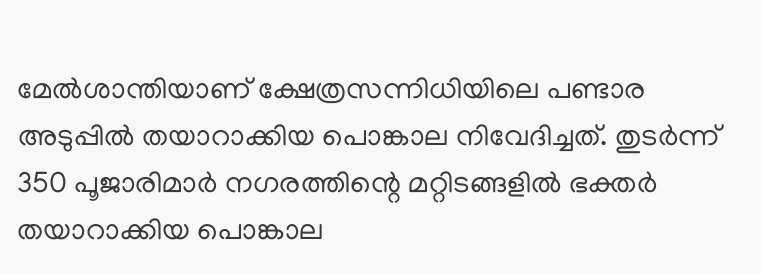മേല്‍ശാന്തിയാണ് ക്ഷേത്രസന്നിധിയിലെ പണ്ടാര അടുപ്പില്‍ തയാറാക്കിയ പൊങ്കാല നിവേദിച്ചത്. തുടര്‍ന്ന് 350 പൂജാരിമാര്‍ നഗരത്തിന്റെ മറ്റിടങ്ങളില്‍ ഭക്തര്‍ തയാറാക്കിയ പൊങ്കാല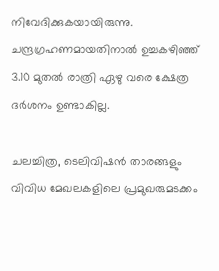നിവേദിക്കുകയായിരുന്നു. ചന്ദ്രഗ്രഹണമായതിനാല്‍ ഉച്ചകഴിഞ്ഞ് 3.10 മുതല്‍ രാത്രി ഏഴു വരെ ക്ഷേത്ര ദര്‍ശനം ഉണ്ടാകില്ല.

ചലച്ചിത്ര, ടെലിവിഷന്‍ താരങ്ങളും വിവിധ മേഖലകളിലെ പ്രമുഖരുമടക്കം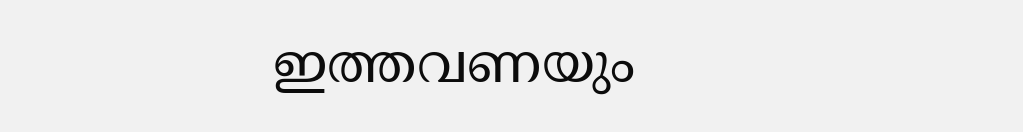ഇത്തവണയും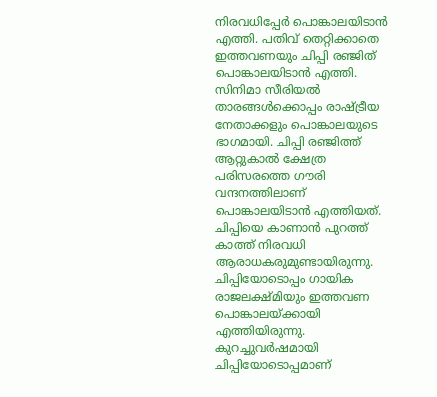നിരവധിപ്പേര്‍ പൊങ്കാലയിടാന്‍ എത്തി. പതിവ് തെറ്റിക്കാതെ ഇത്തവണയും ചിപ്പി രഞ്ജിത് പൊങ്കാലയിടാന്‍ എത്തി. സിനിമാ സീരിയല്‍ താരങ്ങള്‍ക്കൊപ്പം രാഷ്ട്രീയ നേതാക്കളും പൊങ്കാലയുടെ ഭാഗമായി. ചിപ്പി രഞ്ജിത്ത് ആറ്റുകാല്‍ ക്ഷേത്ര പരിസരത്തെ ഗൗരി വന്ദനത്തിലാണ് പൊങ്കാലയിടാന്‍ എത്തിയത്. ചിപ്പിയെ കാണാന്‍ പുറത്ത് കാത്ത് നിരവധി ആരാധകരുമുണ്ടായിരുന്നു. ചിപ്പിയോടൊപ്പം ഗായിക രാജലക്ഷ്മിയും ഇത്തവണ പൊങ്കാലയ്ക്കായി എത്തിയിരുന്നു. കുറച്ചുവര്‍ഷമായി ചിപ്പിയോടൊപ്പമാണ്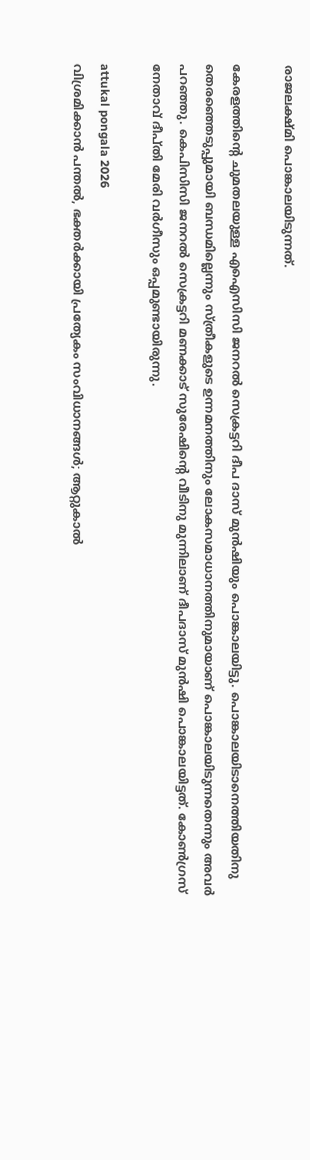രാജലക്ഷ്മി പൊങ്കാലയിടുന്നത്.

കേരളത്തിന്റെ ചുമതലയുള്ള എഐസിസി ജനറല്‍ സെക്രട്ടറി ദീപ ദാസ് മുന്‍ഷിയും പൊങ്കാലയിട്ടു. പൊങ്കാലയിടാനെത്തിയതിനു തെരഞ്ഞെടുപ്പുമായി ബന്ധമില്ലെന്നും സ്ത്രീകളുടെ ഉന്നമനത്തിനും ലോകസമാധാനത്തിനുമായാണ് പൊങ്കാലയിടുന്നതെന്നും അവര്‍ പറഞ്ഞു. കെപിസിസി ജനറല്‍ സെക്രട്ടറി മണക്കാട് സുരേഷിന്റെ വീടിനു മുന്നിലാണ് ദീപദാസ് മുന്‍ഷി പൊങ്കാലയിട്ടത്. കോണ്‍ഗ്രസ് നേതാവ് ദീപ്തി മേരി വര്‍ഗീസും ഒപ്പമുണ്ടായിരുന്നു.

attukal pongala 2026
വിശ്രമിക്കാന്‍ പന്തല്‍, ഭക്തര്‍ക്കായി പ്രത്യേകം സംവിധാനങ്ങള്‍; ആറ്റുകാല്‍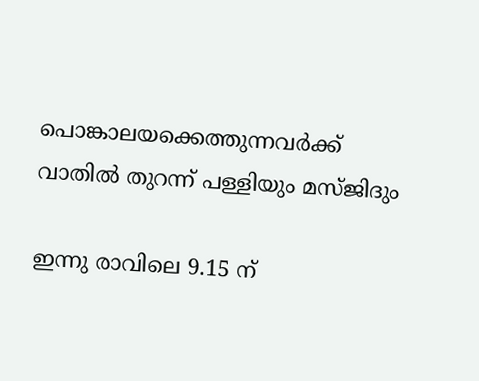പൊങ്കാലയക്കെത്തുന്നവര്‍ക്ക് വാതില്‍ തുറന്ന് പള്ളിയും മസ്ജിദും

ഇന്നു രാവിലെ 9.15 ന്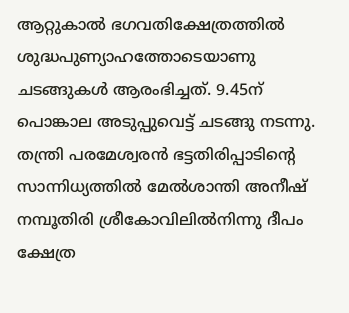ആറ്റുകാല്‍ ഭഗവതിക്ഷേത്രത്തില്‍ ശുദ്ധപുണ്യാഹത്തോടെയാണു ചടങ്ങുകള്‍ ആരംഭിച്ചത്. 9.45ന് പൊങ്കാല അടുപ്പുവെട്ട് ചടങ്ങു നടന്നു. തന്ത്രി പരമേശ്വരന്‍ ഭട്ടതിരിപ്പാടിന്റെ സാന്നിധ്യത്തില്‍ മേല്‍ശാന്തി അനീഷ് നമ്പൂതിരി ശ്രീകോവിലില്‍നിന്നു ദീപം ക്ഷേത്ര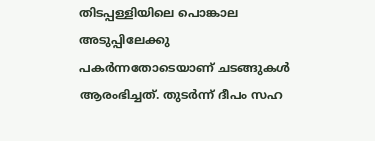തിടപ്പള്ളിയിലെ പൊങ്കാല അടുപ്പിലേക്കു പകര്‍ന്നതോടെയാണ് ചടങ്ങുകള്‍ ആരംഭിച്ചത്. തുടര്‍ന്ന് ദീപം സഹ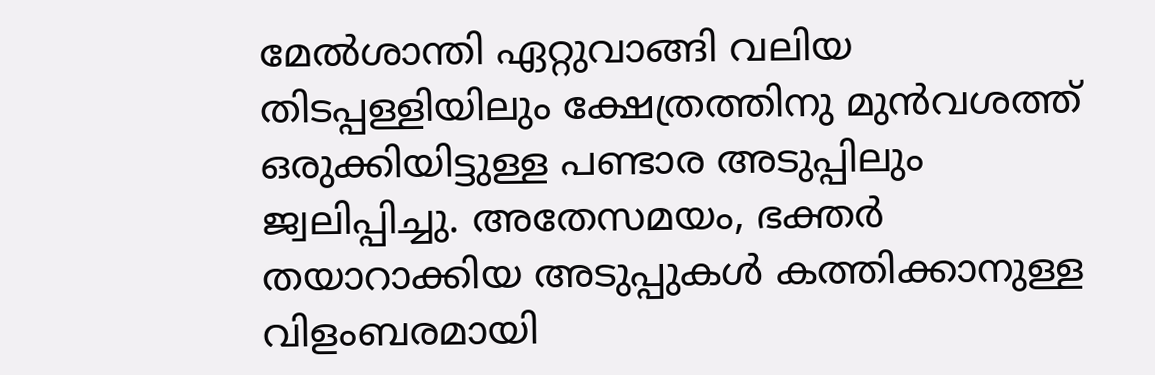മേല്‍ശാന്തി ഏറ്റുവാങ്ങി വലിയ തിടപ്പള്ളിയിലും ക്ഷേത്രത്തിനു മുന്‍വശത്ത് ഒരുക്കിയിട്ടുള്ള പണ്ടാര അടുപ്പിലും ജ്വലിപ്പിച്ചു. അതേസമയം, ഭക്തര്‍ തയാറാക്കിയ അടുപ്പുകള്‍ കത്തിക്കാനുള്ള വിളംബരമായി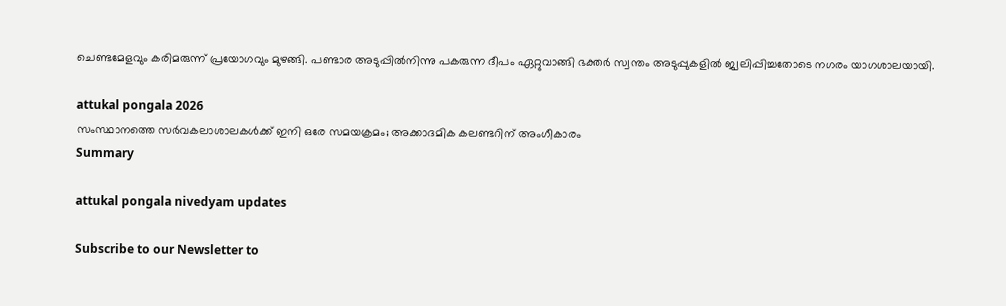ചെണ്ടമേളവും കരിമരുന്ന് പ്രയോഗവും മുഴങ്ങി. പണ്ടാര അടുപ്പില്‍നിന്നു പകരുന്ന ദീപം ഏറ്റുവാങ്ങി ഭക്തര്‍ സ്വന്തം അടുപ്പുകളില്‍ ജ്വലിപ്പിച്ചതോടെ നഗരം യാഗശാലയായി.

attukal pongala 2026
സംസ്ഥാനത്തെ സര്‍വകലാശാലകള്‍ക്ക് ഇനി ഒരേ സമയക്രമം; അക്കാദമിക കലണ്ടറിന് അംഗീകാരം
Summary

attukal pongala nivedyam updates

Subscribe to our Newsletter to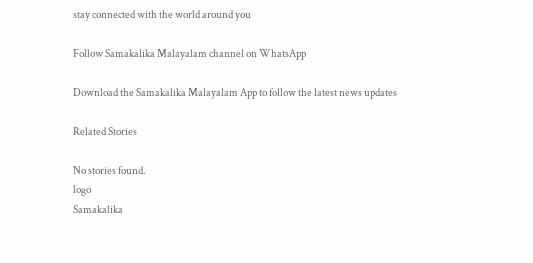stay connected with the world around you

Follow Samakalika Malayalam channel on WhatsApp

Download the Samakalika Malayalam App to follow the latest news updates

Related Stories

No stories found.
logo
Samakalika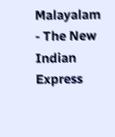Malayalam - The New Indian Express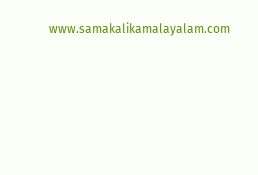www.samakalikamalayalam.com